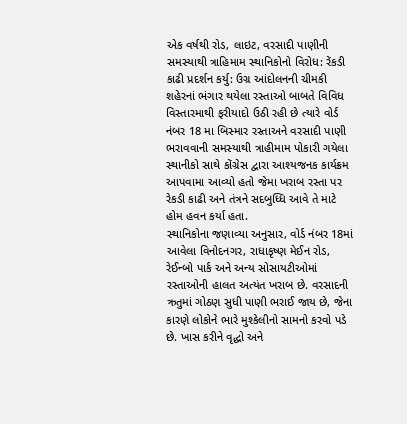એક વર્ષથી રોડ, લાઇટ, વરસાદી પાણીની સમસ્યાથી ત્રાહિમામ સ્થાનિકોનો વિરોધ: રેંકડી કાઢી પ્રદર્શન કર્યુ: ઉગ્ર આંદોલનની ચીમકી
શહેરનાં ભંગાર થયેલા રસ્તાઓ બાબતે વિવિધ વિસ્તારમાથી ફરીયાદો ઉઠી રહી છે ત્યારે વોર્ડ નંબર 18 મા બિસ્માર રસ્તાઅને વરસાદી પાણી ભરાવવાની સમસ્યાથી ત્રાહીમામ પોકારી ગયેલા સ્થાનીકો સાથે કોંગ્રેસ દ્વારા આશ્યજનક કાર્યક્રમ આપવામા આવ્યો હતો જેમા ખરાબ રસ્તા પર રેકડી કાઢી અને તંત્રને સદબુધ્ધિ આવે તે માટે હોમ હવન કર્યા હતા.
સ્થાનિકોના જણાવ્યા અનુસાર, વોર્ડ નંબર 18માં આવેલા વિનોદનગર, રાધાકૃષ્ણ મેઈન રોડ, રેઈન્બો પાર્ક અને અન્ય સોસાયટીઓમાં રસ્તાઓની હાલત અત્યંત ખરાબ છે. વરસાદની ઋતુમાં ગોઠણ સુધી પાણી ભરાઈ જાય છે, જેના કારણે લોકોને ભારે મુશ્કેલીનો સામનો કરવો પડે છે. ખાસ કરીને વૃદ્ધો અને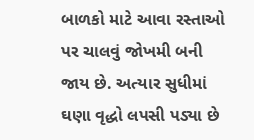બાળકો માટે આવા રસ્તાઓ પર ચાલવું જોખમી બની જાય છે. અત્યાર સુધીમાં ઘણા વૃદ્ધો લપસી પડ્યા છે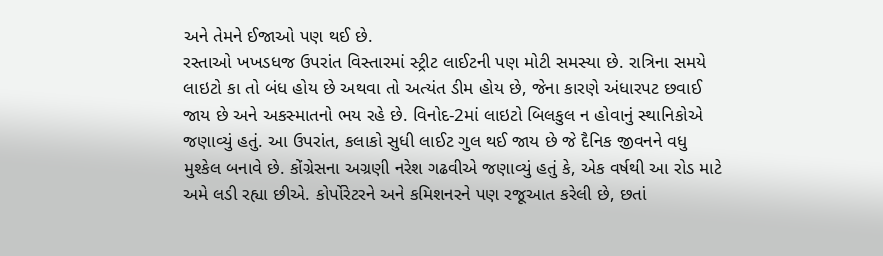અને તેમને ઈજાઓ પણ થઈ છે.
રસ્તાઓ ખખડધજ ઉપરાંત વિસ્તારમાં સ્ટ્રીટ લાઈટની પણ મોટી સમસ્યા છે. રાત્રિના સમયે લાઇટો કા તો બંધ હોય છે અથવા તો અત્યંત ડીમ હોય છે, જેના કારણે અંધારપટ છવાઈ જાય છે અને અકસ્માતનો ભય રહે છે. વિનોદ-2માં લાઇટો બિલકુલ ન હોવાનું સ્થાનિકોએ જણાવ્યું હતું. આ ઉપરાંત, કલાકો સુધી લાઈટ ગુલ થઈ જાય છે જે દૈનિક જીવનને વધુ મુશ્કેલ બનાવે છે. કોંગ્રેસના અગ્રણી નરેશ ગઢવીએ જણાવ્યું હતું કે, એક વર્ષથી આ રોડ માટે અમે લડી રહ્યા છીએ. કોર્પોરેટરને અને કમિશનરને પણ રજૂઆત કરેલી છે, છતાં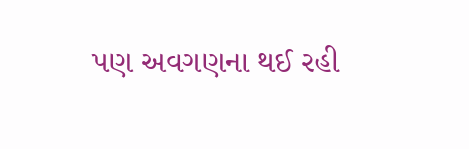પણ અવગણના થઈ રહી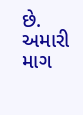છે. અમારી માગ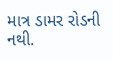માત્ર ડામર રોડની નથી.